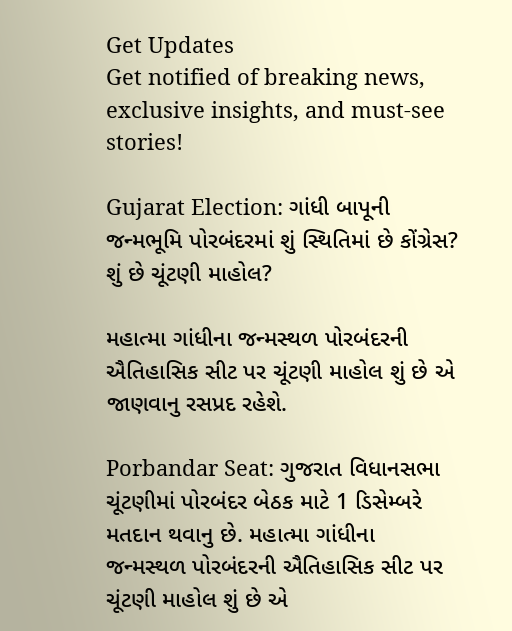Get Updates
Get notified of breaking news, exclusive insights, and must-see stories!

Gujarat Election: ગાંધી બાપૂની જન્મભૂમિ પોરબંદરમાં શું સ્થિતિમાં છે કોંગ્રેસ? શું છે ચૂંટણી માહોલ?

મહાત્મા ગાંધીના જન્મસ્થળ પોરબંદરની ઐતિહાસિક સીટ પર ચૂંટણી માહોલ શું છે એ જાણવાનુ રસપ્રદ રહેશે.

Porbandar Seat: ગુજરાત વિધાનસભા ચૂંટણીમાં પોરબંદર બેઠક માટે 1 ડિસેમ્બરે મતદાન થવાનુ છે. મહાત્મા ગાંધીના જન્મસ્થળ પોરબંદરની ઐતિહાસિક સીટ પર ચૂંટણી માહોલ શું છે એ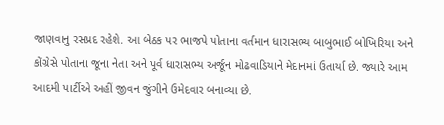જાણવાનુ રસપ્રદ રહેશે. આ બેઠક પર ભાજપે પોતાના વર્તમાન ધારાસભ્ય બાબુભાઈ બોખિરિયા અને કોંગ્રેસે પોતાના જૂના નેતા અને પૂર્વ ધારાસભ્ય અર્જૂન મોઢવાડિયાને મેદાનમાં ઉતાર્યા છે. જ્યારે આમ આદમી પાર્ટીએ અહીં જીવન જુંગીને ઉમેદવાર બનાવ્યા છે.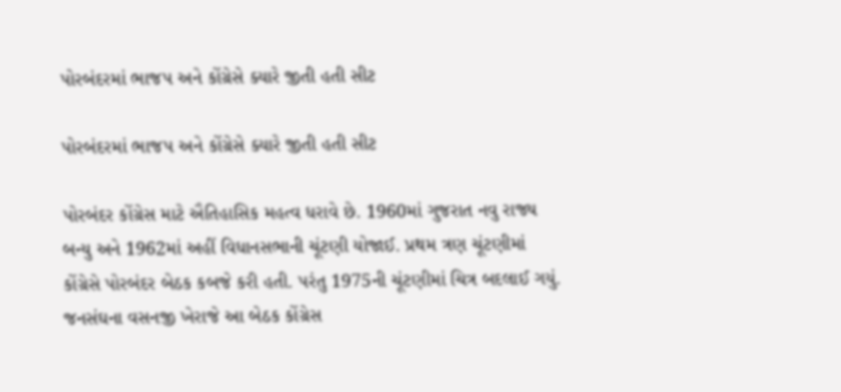પોરબંદરમાં ભાજપ અને કોંગ્રેસે ક્યારે જીતી હતી સીટ

પોરબંદરમાં ભાજપ અને કોંગ્રેસે ક્યારે જીતી હતી સીટ

પોરબંદર કોંગ્રેસ માટે ઐતિહાસિક મહત્વ ધરાવે છે. 1960માં ગુજરાત નવુ રાજ્ય બન્યુ અને 1962માં અહીં વિધાનસભાની ચૂંટણી યોજાઈ. પ્રથમ ત્રણ ચૂંટણીમાં કોંગ્રેસે પોરબંદર બેઠક કબજે કરી હતી. પરંતુ 1975ની ચૂંટણીમાં ચિત્ર બદલાઈ ગયું. જનસંઘના વસનજી ખેરાજે આ બેઠક કોંગ્રેસ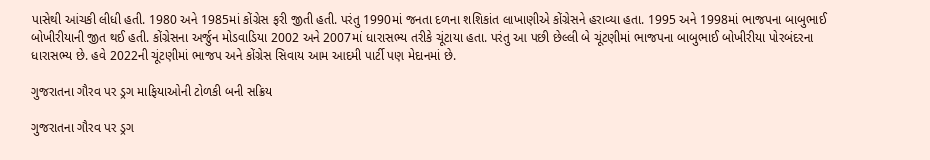પાસેથી આંચકી લીધી હતી. 1980 અને 1985માં કોંગ્રેસ ફરી જીતી હતી. પરંતુ 1990માં જનતા દળના શશિકાંત લાખાણીએ કોંગ્રેસને હરાવ્યા હતા. 1995 અને 1998માં ભાજપના બાબુભાઈ બોખીરીયાની જીત થઈ હતી. કોંગ્રેસના અર્જુન મોડવાડિયા 2002 અને 2007માં ધારાસભ્ય તરીકે ચૂંટાયા હતા. પરંતુ આ પછી છેલ્લી બે ચૂંટણીમાં ભાજપના બાબુભાઈ બોખીરીયા પોરબંદરના ધારાસભ્ય છે. હવે 2022ની ચૂંટણીમાં ભાજપ અને કોંગ્રેસ સિવાય આમ આદમી પાર્ટી પણ મેદાનમાં છે.

ગુજરાતના ગૌરવ પર ડ્રગ માફિયાઓની ટોળકી બની સક્રિય

ગુજરાતના ગૌરવ પર ડ્રગ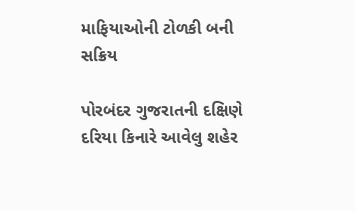માફિયાઓની ટોળકી બની સક્રિય

પોરબંદર ગુજરાતની દક્ષિણે દરિયા કિનારે આવેલુ શહેર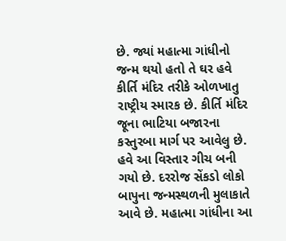છે. જ્યાં મહાત્મા ગાંધીનો જન્મ થયો હતો તે ઘર હવે કીર્તિ મંદિર તરીકે ઓળખાતુ રાષ્ટ્રીય સ્મારક છે. કીર્તિ મંદિર જૂના ભાટિયા બજારના કસ્તુરબા માર્ગ પર આવેલુ છે. હવે આ વિસ્તાર ગીચ બની ગયો છે. દરરોજ સેંકડો લોકો બાપુના જન્મસ્થળની મુલાકાતે આવે છે. મહાત્મા ગાંધીના આ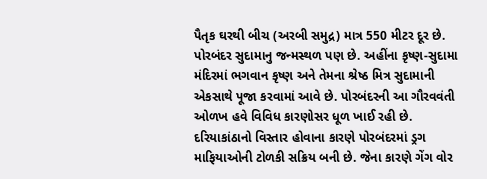પૈતૃક ઘરથી બીચ (અરબી સમુદ્ર) માત્ર 550 મીટર દૂર છે. પોરબંદર સુદામાનુ જન્મસ્થળ પણ છે. અહીંના કૃષ્ણ-સુદામા મંદિરમાં ભગવાન કૃષ્ણ અને તેમના શ્રેષ્ઠ મિત્ર સુદામાની એકસાથે પૂજા કરવામાં આવે છે. પોરબંદરની આ ગૌરવવંતી ઓળખ હવે વિવિધ કારણોસર ધૂળ ખાઈ રહી છે. દરિયાકાંઠાનો વિસ્તાર હોવાના કારણે પોરબંદરમાં ડ્રગ માફિયાઓની ટોળકી સક્રિય બની છે. જેના કારણે ગેંગ વોર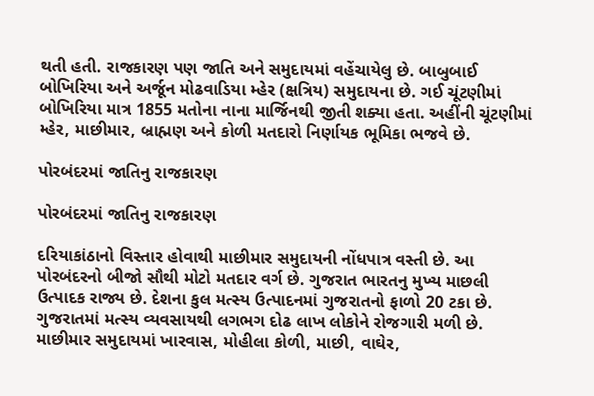થતી હતી. રાજકારણ પણ જાતિ અને સમુદાયમાં વહેંચાયેલુ છે. બાબુબાઈ બોખિરિયા અને અર્જૂન મોઢવાડિયા મ્હેર (ક્ષત્રિય) સમુદાયના છે. ગઈ ચૂંટણીમાં બોખિરિયા માત્ર 1855 મતોના નાના માર્જિનથી જીતી શક્યા હતા. અહીંની ચૂંટણીમાં મ્હેર, માછીમાર, બ્રાહ્મણ અને કોળી મતદારો નિર્ણાયક ભૂમિકા ભજવે છે.

પોરબંદરમાં જાતિનુ રાજકારણ

પોરબંદરમાં જાતિનુ રાજકારણ

દરિયાકાંઠાનો વિસ્તાર હોવાથી માછીમાર સમુદાયની નોંધપાત્ર વસ્તી છે. આ પોરબંદરનો બીજો સૌથી મોટો મતદાર વર્ગ છે. ગુજરાત ભારતનુ મુખ્ય માછલી ઉત્પાદક રાજ્ય છે. દેશના કુલ મત્સ્ય ઉત્પાદનમાં ગુજરાતનો ફાળો 20 ટકા છે. ગુજરાતમાં મત્સ્ય વ્યવસાયથી લગભગ દોઢ લાખ લોકોને રોજગારી મળી છે. માછીમાર સમુદાયમાં ખારવાસ, મોહીલા કોળી, માછી, વાઘેર,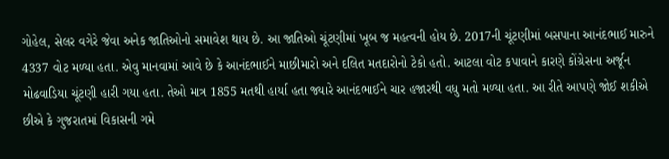ગોહેલ, સેલર વગેરે જેવા અનેક જાતિઓનો સમાવેશ થાય છે. આ જાતિઓ ચૂંટણીમાં ખૂબ જ મહત્વની હોય છે. 2017ની ચૂંટણીમાં બસપાના આનંદભાઈ મારુને 4337 વોટ મળ્યા હતા. એવુ માનવામાં આવે છે કે આનંદભાઈને માછીમારો અને દલિત મતદારોનો ટેકો હતો. આટલા વોટ કપાવાને કારણે કોંગ્રેસના અર્જૂન મોઢવાડિયા ચૂંટણી હારી ગયા હતા. તેઓ માત્ર 1855 મતથી હાર્યા હતા જ્યારે આનંદભાઈને ચાર હજારથી વધુ મતો મળ્યા હતા. આ રીતે આપણે જોઈ શકીએ છીએ કે ગુજરાતમાં વિકાસની ગમે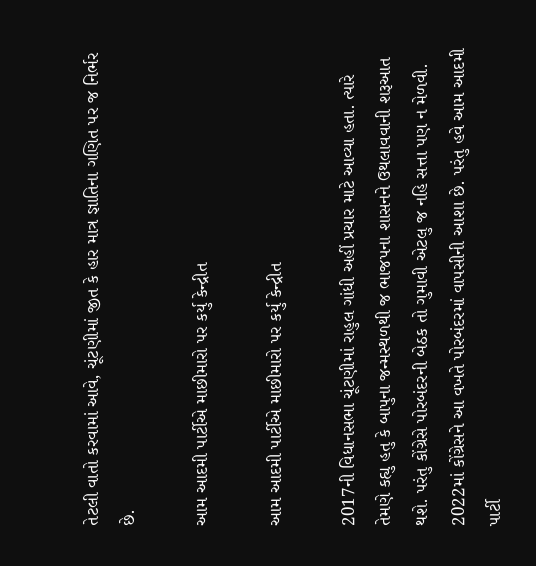તેટલી વાતો કરવામાં આવે, ચૂંટણીમાં જીત કે હાર માત્ર જ્ઞાતિના ગણિત પર જ નિર્ભર છે.

આમ આદમી પાર્ટીએ માછીમારો પર કર્યુ કેન્દ્રીત

આમ આદમી પાર્ટીએ માછીમારો પર કર્યુ કેન્દ્રીત

2017ની વિધાનસભા ચૂંટણીમાં રાહુલ ગાંધી અહીં પ્રચાર માટે આવ્યા હતા. ત્યારે તેમણે કહ્યુ હતુ કે બાપુના જન્મસ્થળથી જ ભાજપના શાસનને ઉથલાવવાની શરૂઆત થશે. પરંતુ કોંગ્રેસે પોરબંદરની બેઠક તો ગુમાવી એટલુ જ નહિ સત્તા પણ ન મેળવી. 2022માં કોંગ્રેસને આ વખતે પોરબંદરમાં વાપસીની આશા છે. પરંતુ હવે આમ આદમી પાર્ટી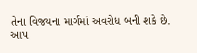તેના વિજયના માર્ગમાં અવરોધ બની શકે છે. આપ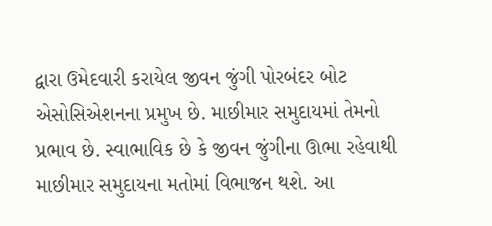દ્વારા ઉમેદવારી કરાયેલ જીવન જુંગી પોરબંદર બોટ એસોસિએશનના પ્રમુખ છે. માછીમાર સમુદાયમાં તેમનો પ્રભાવ છે. સ્વાભાવિક છે કે જીવન જુંગીના ઊભા રહેવાથી માછીમાર સમુદાયના મતોમાં વિભાજન થશે. આ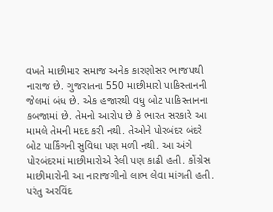વખતે માછીમાર સમાજ અનેક કારણોસર ભાજપથી નારાજ છે. ગુજરાતના 550 માછીમારો પાકિસ્તાનની જેલમાં બંધ છે. એક હજારથી વધુ બોટ પાકિસ્તાનના કબજામાં છે. તેમનો આરોપ છે કે ભારત સરકારે આ મામલે તેમની મદદ કરી નથી. તેઓને પોરબંદર બંદરે બોટ પાર્કિંગની સુવિધા પણ મળી નથી. આ અંગે પોરબંદરમાં માછીમારોએ રેલી પણ કાઢી હતી. કોંગ્રેસ માછીમારોની આ નારાજગીનો લાભ લેવા માંગતી હતી. પરંતુ અરવિંદ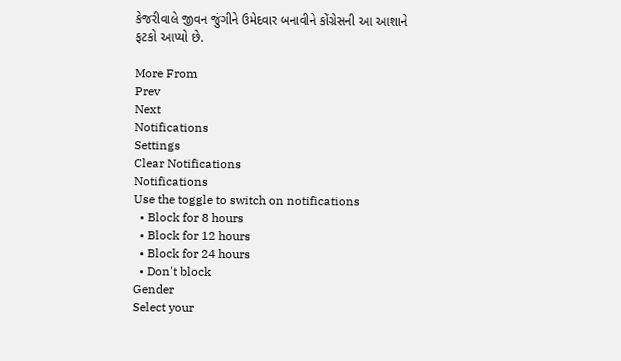કેજરીવાલે જીવન જુંગીને ઉમેદવાર બનાવીને કોંગ્રેસની આ આશાને ફટકો આપ્યો છે.

More From
Prev
Next
Notifications
Settings
Clear Notifications
Notifications
Use the toggle to switch on notifications
  • Block for 8 hours
  • Block for 12 hours
  • Block for 24 hours
  • Don't block
Gender
Select your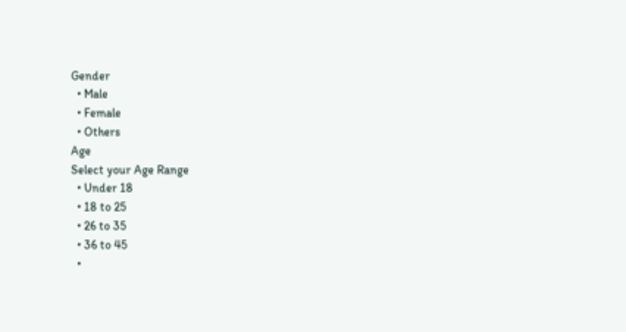Gender
  • Male
  • Female
  • Others
Age
Select your Age Range
  • Under 18
  • 18 to 25
  • 26 to 35
  • 36 to 45
  •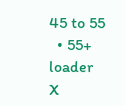45 to 55
  • 55+
loader
X